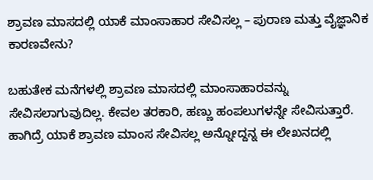ಶ್ರಾವಣ ಮಾಸದಲ್ಲಿ ಯಾಕೆ ಮಾಂಸಾಹಾರ ಸೇವಿಸಲ್ಲ – ಪುರಾಣ ಮತ್ತು ವೈಜ್ಞಾನಿಕ ಕಾರಣವೇನು?

ಬಹುತೇಕ ಮನೆಗಳಲ್ಲಿ ಶ್ರಾವಣ ಮಾಸದಲ್ಲಿ ಮಾಂಸಾಹಾರವನ್ನು ಸೇವಿಸಲಾಗುವುದಿಲ್ಲ. ಕೇವಲ ತರಕಾರಿ, ಹಣ್ಣು ಹಂಪಲುಗಳನ್ನೇ ಸೇವಿಸುತ್ತಾರೆ. ಹಾಗಿದ್ರೆ ಯಾಕೆ ಶ್ರಾವಣ ಮಾಂಸ ಸೇವಿಸಲ್ಲ ಅನ್ನೋದ್ದನ್ನ ಈ ಲೇಖನದಲ್ಲಿ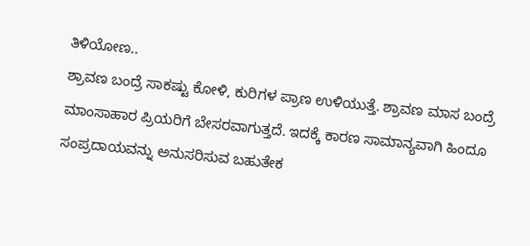ತಿಳಿಯೋಣ..
ಶ್ರಾವಣ ಬಂದ್ರೆ ಸಾಕಷ್ಟು ಕೋಳಿ, ಕುರಿಗಳ ಪ್ರಾಣ ಉಳಿಯುತ್ತೆ. ಶ್ರಾವಣ ಮಾಸ ಬಂದ್ರೆ ಮಾಂಸಾಹಾರ ಪ್ರಿಯರಿಗೆ ಬೇಸರವಾಗುತ್ತದೆ. ಇದಕ್ಕೆ ಕಾರಣ ಸಾಮಾನ್ಯವಾಗಿ ಹಿಂದೂ ಸಂಪ್ರದಾಯವನ್ನು ಅನುಸರಿಸುವ ಬಹುತೇಕ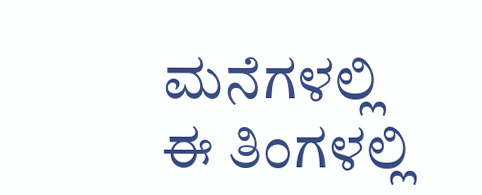ಮನೆಗಳಲ್ಲಿ ಈ ತಿಂಗಳಲ್ಲಿ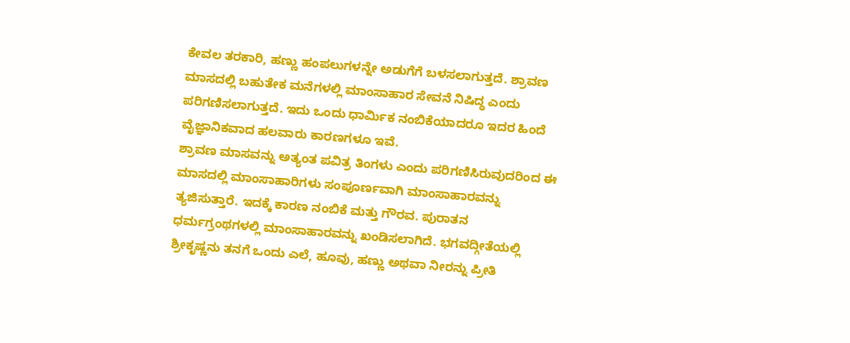ಕೇವಲ ತರಕಾರಿ, ಹಣ್ಣು ಹಂಪಲುಗಳನ್ನೇ ಅಡುಗೆಗೆ ಬಳಸಲಾಗುತ್ತದೆ. ಶ್ರಾವಣ ಮಾಸದಲ್ಲಿ ಬಹುತೇಕ ಮನೆಗಳಲ್ಲಿ ಮಾಂಸಾಹಾರ ಸೇವನೆ ನಿಷಿದ್ಧ ಎಂದು ಪರಿಗಣಿಸಲಾಗುತ್ತದೆ. ಇದು ಒಂದು ಧಾರ್ಮಿಕ ನಂಬಿಕೆಯಾದರೂ ಇದರ ಹಿಂದೆ ವೈಜ್ಞಾನಿಕವಾದ ಹಲವಾರು ಕಾರಣಗಳೂ ಇವೆ.
ಶ್ರಾವಣ ಮಾಸವನ್ನು ಅತ್ಯಂತ ಪವಿತ್ರ ತಿಂಗಳು ಎಂದು ಪರಿಗಣಿಸಿರುವುದರಿಂದ ಈ ಮಾಸದಲ್ಲಿ ಮಾಂಸಾಹಾರಿಗಳು ಸಂಪೂರ್ಣವಾಗಿ ಮಾಂಸಾಹಾರವನ್ನು ತ್ಯಜಿಸುತ್ತಾರೆ. ಇದಕ್ಕೆ ಕಾರಣ ನಂಬಿಕೆ ಮತ್ತು ಗೌರವ. ಪುರಾತನ ಧರ್ಮಗ್ರಂಥಗಳಲ್ಲಿ ಮಾಂಸಾಹಾರವನ್ನು ಖಂಡಿಸಲಾಗಿದೆ. ಭಗವದ್ಗೀತೆಯಲ್ಲಿ ಶ್ರೀಕೃಷ್ಣನು ತನಗೆ ಒಂದು ಎಲೆ, ಹೂವು, ಹಣ್ಣು ಅಥವಾ ನೀರನ್ನು ಪ್ರೀತಿ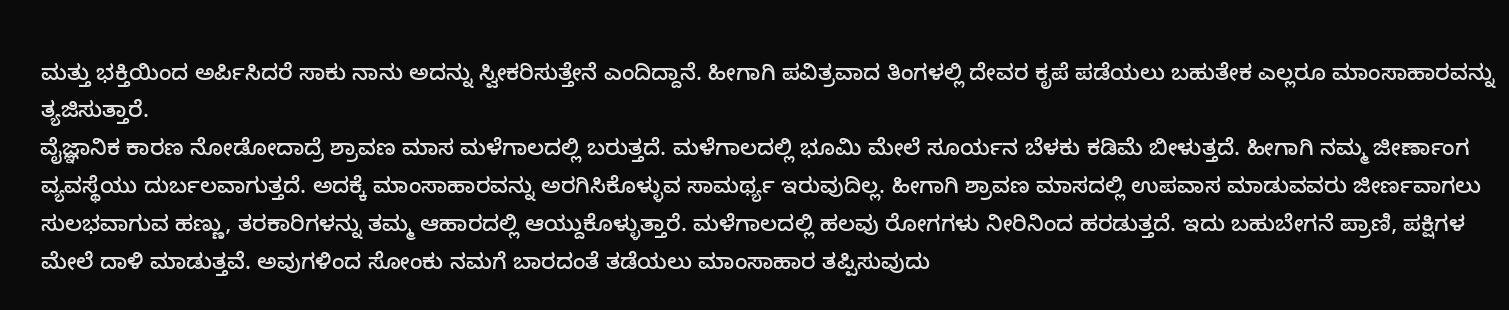ಮತ್ತು ಭಕ್ತಿಯಿಂದ ಅರ್ಪಿಸಿದರೆ ಸಾಕು ನಾನು ಅದನ್ನು ಸ್ವೀಕರಿಸುತ್ತೇನೆ ಎಂದಿದ್ದಾನೆ. ಹೀಗಾಗಿ ಪವಿತ್ರವಾದ ತಿಂಗಳಲ್ಲಿ ದೇವರ ಕೃಪೆ ಪಡೆಯಲು ಬಹುತೇಕ ಎಲ್ಲರೂ ಮಾಂಸಾಹಾರವನ್ನು ತ್ಯಜಿಸುತ್ತಾರೆ.
ವೈಜ್ಞಾನಿಕ ಕಾರಣ ನೋಡೋದಾದ್ರೆ ಶ್ರಾವಣ ಮಾಸ ಮಳೆಗಾಲದಲ್ಲಿ ಬರುತ್ತದೆ. ಮಳೆಗಾಲದಲ್ಲಿ ಭೂಮಿ ಮೇಲೆ ಸೂರ್ಯನ ಬೆಳಕು ಕಡಿಮೆ ಬೀಳುತ್ತದೆ. ಹೀಗಾಗಿ ನಮ್ಮ ಜೀರ್ಣಾಂಗ ವ್ಯವಸ್ಥೆಯು ದುರ್ಬಲವಾಗುತ್ತದೆ. ಅದಕ್ಕೆ ಮಾಂಸಾಹಾರವನ್ನು ಅರಗಿಸಿಕೊಳ್ಳುವ ಸಾಮರ್ಥ್ಯ ಇರುವುದಿಲ್ಲ. ಹೀಗಾಗಿ ಶ್ರಾವಣ ಮಾಸದಲ್ಲಿ ಉಪವಾಸ ಮಾಡುವವರು ಜೀರ್ಣವಾಗಲು ಸುಲಭವಾಗುವ ಹಣ್ಣು, ತರಕಾರಿಗಳನ್ನು ತಮ್ಮ ಆಹಾರದಲ್ಲಿ ಆಯ್ದುಕೊಳ್ಳುತ್ತಾರೆ. ಮಳೆಗಾಲದಲ್ಲಿ ಹಲವು ರೋಗಗಳು ನೀರಿನಿಂದ ಹರಡುತ್ತದೆ. ಇದು ಬಹುಬೇಗನೆ ಪ್ರಾಣಿ, ಪಕ್ಷಿಗಳ ಮೇಲೆ ದಾಳಿ ಮಾಡುತ್ತವೆ. ಅವುಗಳಿಂದ ಸೋಂಕು ನಮಗೆ ಬಾರದಂತೆ ತಡೆಯಲು ಮಾಂಸಾಹಾರ ತಪ್ಪಿಸುವುದು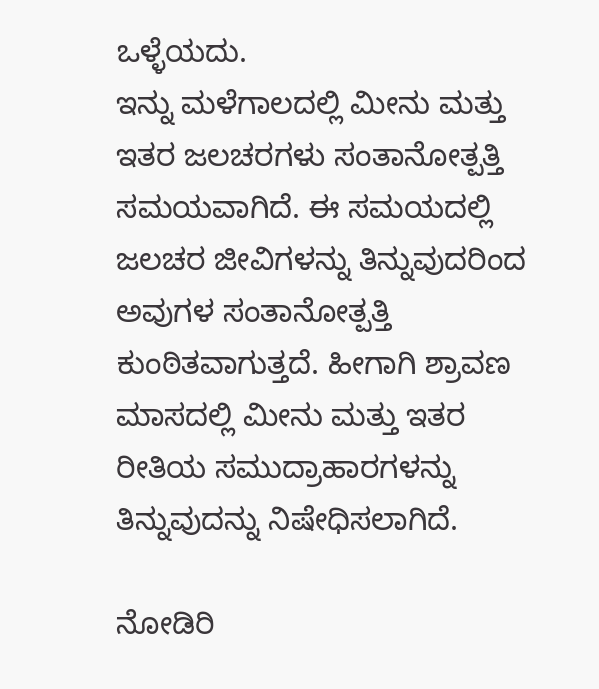ಒಳ್ಳೆಯದು.
ಇನ್ನು ಮಳೆಗಾಲದಲ್ಲಿ ಮೀನು ಮತ್ತು ಇತರ ಜಲಚರಗಳು ಸಂತಾನೋತ್ಪತ್ತಿ ಸಮಯವಾಗಿದೆ. ಈ ಸಮಯದಲ್ಲಿ ಜಲಚರ ಜೀವಿಗಳನ್ನು ತಿನ್ನುವುದರಿಂದ ಅವುಗಳ ಸಂತಾನೋತ್ಪತ್ತಿ ಕುಂಠಿತವಾಗುತ್ತದೆ. ಹೀಗಾಗಿ ಶ್ರಾವಣ ಮಾಸದಲ್ಲಿ ಮೀನು ಮತ್ತು ಇತರ ರೀತಿಯ ಸಮುದ್ರಾಹಾರಗಳನ್ನು ತಿನ್ನುವುದನ್ನು ನಿಷೇಧಿಸಲಾಗಿದೆ.

ನೋಡಿರಿ